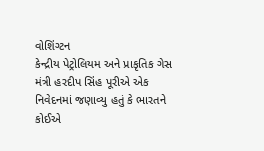વોશિંગ્ટન
કેન્દ્રીય પેટ્રોલિયમ અને પ્રાકૃતિક ગેસ મંત્રી હરદીપ સિંહ પૂરીએ એક નિવેદનમાં જણાવ્યુ હતું કે ભારતને કોઈએ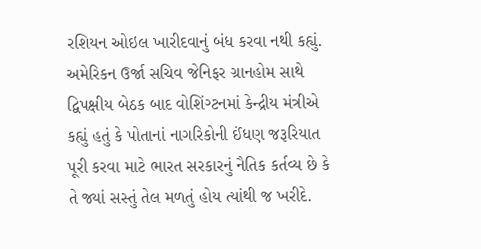રશિયન ઓઇલ ખારીદવાનું બંધ કરવા નથી કહ્યું. અમેરિકન ઉર્જા સચિવ જેનિફર ગ્રાનહોમ સાથે દ્વિપક્ષીય બેઠક બાદ વોશિંગ્ટનમાં કેન્દ્રીય મંત્રીએ કહ્યું હતું કે પોતાનાં નાગરિકોની ઈંધણ જરૂરિયાત પૂરી કરવા માટે ભારત સરકારનું નૈતિક કર્તવ્ય છે કે તે જ્યાં સસ્તું તેલ મળતું હોય ત્યાંથી જ ખરીદે.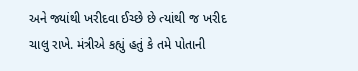અને જ્યાંથી ખરીદવા ઈચ્છે છે ત્યાંથી જ ખરીદ ચાલુ રાખે. મંત્રીએ કહ્યું હતું કે તમે પોતાની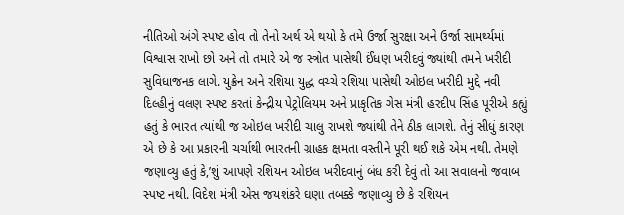નીતિઓ અંગે સ્પષ્ટ હોવ તો તેનો અર્થ એ થયો કે તમે ઉર્જા સુરક્ષા અને ઉર્જા સામર્થ્યમાં વિશ્વાસ રાખો છો અને તો તમારે એ જ સ્ત્રોત પાસેથી ઈંધણ ખરીદવું જ્યાંથી તમને ખરીદી સુવિધાજનક લાગે. યુક્રેન અને રશિયા યુદ્ધ વચ્ચે રશિયા પાસેથી ઓઇલ ખરીદી મુદ્દે નવી દિલ્હીનું વલણ સ્પષ્ટ કરતાં કેન્દ્રીય પેટ્રોલિયમ અને પ્રાકૃતિક ગેસ મંત્રી હરદીપ સિંહ પૂરીએ કહ્યું હતું કે ભારત ત્યાંથી જ ઓઇલ ખરીદી ચાલુ રાખશે જ્યાંથી તેને ઠીક લાગશે. તેનું સીધું કારણ એ છે કે આ પ્રકારની ચર્ચાથી ભારતની ગ્રાહક ક્ષમતા વસ્તીને પૂરી થઈ શકે એમ નથી. તેમણે જણાવ્યુ હતું કે,’શું આપણે રશિયન ઓઇલ ખરીદવાનું બંધ કરી દેવું તો આ સવાલનો જવાબ સ્પષ્ટ નથી. વિદેશ મંત્રી એસ જયશંકરે ઘણા તબક્કે જણાવ્યુ છે કે રશિયન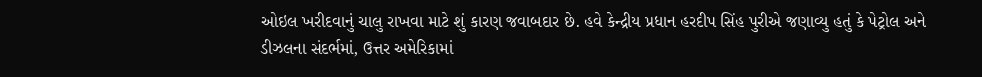ઓઇલ ખરીદવાનું ચાલુ રાખવા માટે શું કારણ જવાબદાર છે. હવે કેન્દ્રીય પ્રધાન હરદીપ સિંહ પુરીએ જણાવ્યુ હતું કે પેટ્રોલ અને ડીઝલના સંદર્ભમાં, ઉત્તર અમેરિકામાં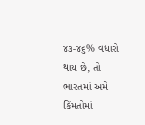૪૩-૪૬% વધારો થાય છે, તો ભારતમાં અમે કિંમતોમાં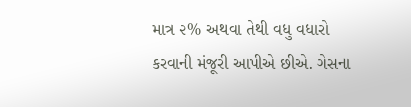માત્ર ૨% અથવા તેથી વધુ વધારો કરવાની મંજૂરી આપીએ છીએ. ગેસના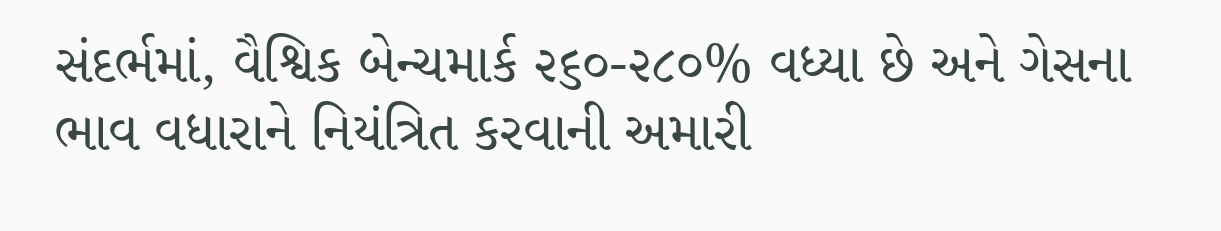સંદર્ભમાં, વૈશ્વિક બેન્ચમાર્ક ૨૬૦-૨૮૦% વધ્યા છે અને ગેસના ભાવ વધારાને નિયંત્રિત કરવાની અમારી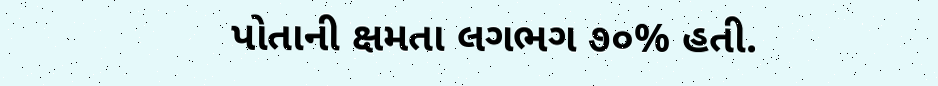પોતાની ક્ષમતા લગભગ ૭૦% હતી.